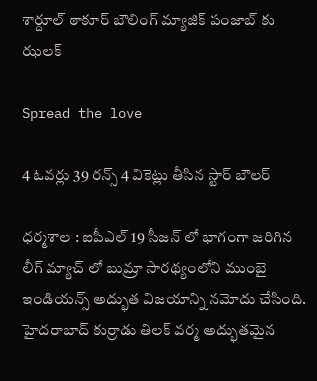శార్దూల్ ఠాకూర్ బౌలింగ్ మ్యాజిక్ పంజాబ్ కు ఝ‌ల‌క్

Spread the love

4 ఓవ‌ర్లు 39 ర‌న్స్ 4 వికెట్లు తీసిన స్టార్ బౌల‌ర్

ధ‌ర్మ‌శాల : ఐపీఎల్ 19 సీజ‌న్ లో భాగంగా జ‌రిగిన లీగ్ మ్యాచ్ లో బుమ్రా సార‌థ్యంలోని ముంబై ఇండియ‌న్స్ అద్భుత విజ‌యాన్ని న‌మోదు చేసింది. హైద‌రాబాద్ కుర్రాడు తిల‌క్ వ‌ర్మ అద్భుత‌మైన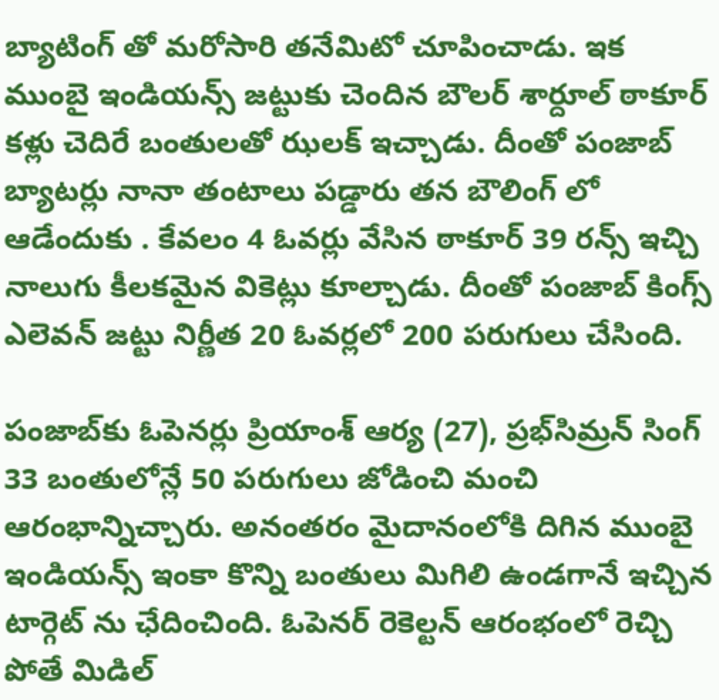బ్యాటింగ్ తో మ‌రోసారి త‌నేమిటో చూపించాడు. ఇక ముంబై ఇండియ‌న్స్ జ‌ట్టుకు చెందిన బౌల‌ర్ శార్దూల్ ఠాకూర్ క‌ళ్లు చెదిరే బంతుల‌తో ఝ‌ల‌క్ ఇచ్చాడు. దీంతో పంజాబ్ బ్యాట‌ర్లు నానా తంటాలు ప‌డ్డారు త‌న బౌలింగ్ లో ఆడేందుకు . కేవ‌లం 4 ఓవ‌ర్లు వేసిన ఠాకూర్ 39 ర‌న్స్ ఇచ్చి నాలుగు కీల‌క‌మైన వికెట్లు కూల్చాడు. దీంతో పంజాబ్ కింగ్స్ ఎలెవ‌న్ జ‌ట్టు నిర్ణీత 20 ఓవ‌ర్ల‌లో 200 ప‌రుగులు చేసింది.

పంజాబ్‌కు ఓపెనర్లు ప్రియాంశ్‌ ఆర్య (27), ప్రభ్‌సిమ్రన్‌ సింగ్‌ 33 బంతులోన్లే 50 పరుగులు జోడించి మంచి ఆరంభాన్నిచ్చారు. అనంత‌రం మైదానంలోకి దిగిన ముంబై ఇండియ‌న్స్ ఇంకా కొన్ని బంతులు మిగిలి ఉండ‌గానే ఇచ్చిన టార్గెట్ ను ఛేదించింది. ఓపెన‌ర్ రెకెల్ట‌న్ ఆరంభంలో రెచ్చి పోతే మిడిల్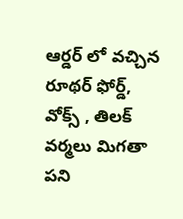ఆర్డ‌ర్ లో వ‌చ్చిన రూథ‌ర్ ఫోర్డ్, వోక్స్ , తిల‌క్ వ‌ర్మ‌లు మిగ‌తా ప‌ని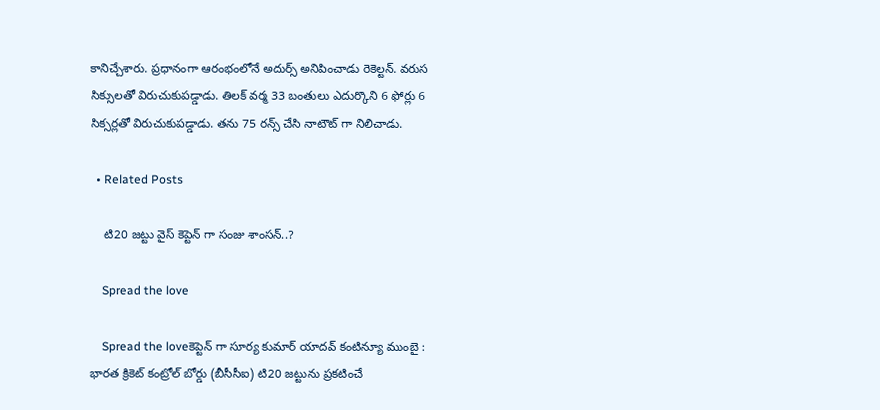కానిచ్చేశారు. ప్ర‌ధానంగా ఆరంభంలోనే అదుర్స్ అనిపించాడు రెకెల్ట‌న్. వ‌రుస సిక్సుల‌తో విరుచుకుప‌డ్డాడు. తిల‌క్ వ‌ర్మ 33 బంతులు ఎదుర్కొని 6 ఫోర్లు 6 సిక్స‌ర్ల‌తో విరుచుకుప‌డ్డాడు. త‌ను 75 ర‌న్స్ చేసి నాటౌట్ గా నిలిచాడు.

  • Related Posts

    టి20 జ‌ట్టు వైస్ కెప్టెన్ గా సంజు శాంసన్..?

    Spread the love

    Spread the loveకెప్టెన్ గా సూర్య కుమార్ యాద‌వ్ కంటిన్యూ ముంబై : భార‌త క్రికెట్ కంట్రోల్ బోర్డు (బీసీసీఐ) టి20 జ‌ట్టును ప్ర‌క‌టించే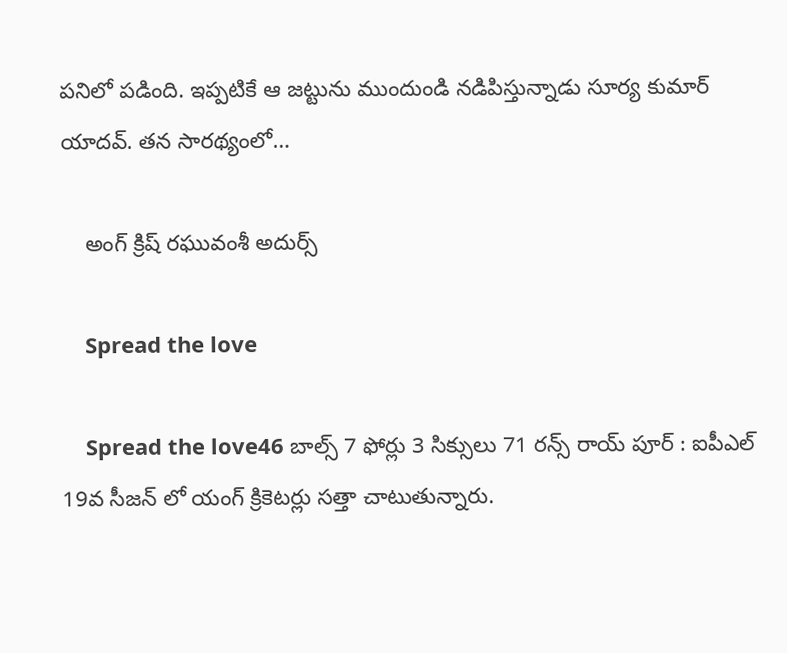ప‌నిలో ప‌డింది. ఇప్ప‌టికే ఆ జ‌ట్టును ముందుండి న‌డిపిస్తున్నాడు సూర్య కుమార్ యాద‌వ్. త‌న సార‌థ్యంలో…

    అంగ్ క్రిష్ రఘువంశీ అదుర్స్

    Spread the love

    Spread the love46 బాల్స్ 7 ఫోర్లు 3 సిక్సులు 71 ర‌న్స్ రాయ్ పూర్ : ఐపీఎల్ 19వ సీజ‌న్ లో యంగ్ క్రికెట‌ర్లు స‌త్తా చాటుతున్నారు.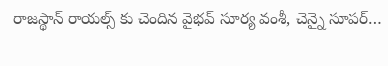రాజ‌స్థాన్ రాయ‌ల్స్ కు చెందిన వైభ‌వ్ సూర్య వంశీ, చెన్నై సూపర్…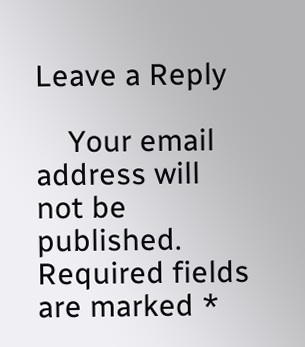Leave a Reply

    Your email address will not be published. Required fields are marked *